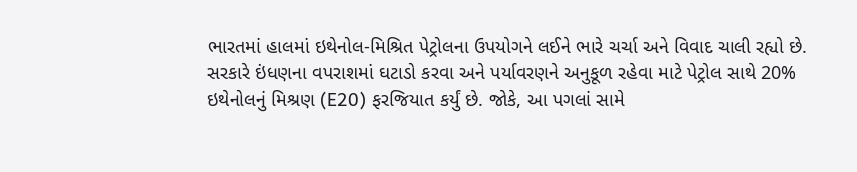ભારતમાં હાલમાં ઇથેનોલ-મિશ્રિત પેટ્રોલના ઉપયોગને લઈને ભારે ચર્ચા અને વિવાદ ચાલી રહ્યો છે. સરકારે ઇંધણના વપરાશમાં ઘટાડો કરવા અને પર્યાવરણને અનુકૂળ રહેવા માટે પેટ્રોલ સાથે 20% ઇથેનોલનું મિશ્રણ (E20) ફરજિયાત કર્યું છે. જોકે, આ પગલાં સામે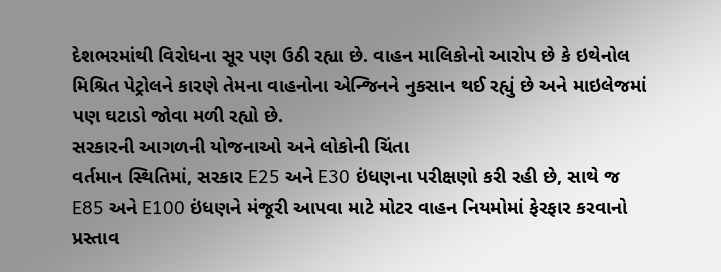દેશભરમાંથી વિરોધના સૂર પણ ઉઠી રહ્યા છે. વાહન માલિકોનો આરોપ છે કે ઇથેનોલ મિશ્રિત પેટ્રોલને કારણે તેમના વાહનોના એન્જિનને નુકસાન થઈ રહ્યું છે અને માઇલેજમાં પણ ઘટાડો જોવા મળી રહ્યો છે.
સરકારની આગળની યોજનાઓ અને લોકોની ચિંતા
વર્તમાન સ્થિતિમાં, સરકાર E25 અને E30 ઇંધણના પરીક્ષણો કરી રહી છે, સાથે જ E85 અને E100 ઇંધણને મંજૂરી આપવા માટે મોટર વાહન નિયમોમાં ફેરફાર કરવાનો પ્રસ્તાવ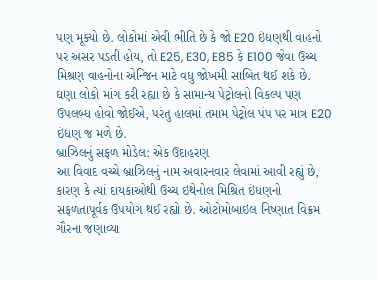પણ મૂક્યો છે. લોકોમાં એવી ભીતિ છે કે જો E20 ઇંધણથી વાહનો પર અસર પડતી હોય, તો E25, E30, E85 કે E100 જેવા ઉચ્ચ મિશ્રણ વાહનોના એન્જિન માટે વધુ જોખમી સાબિત થઈ શકે છે. ઘણા લોકો માંગ કરી રહ્યા છે કે સામાન્ય પેટ્રોલનો વિકલ્પ પણ ઉપલબ્ધ હોવો જોઈએ, પરંતુ હાલમાં તમામ પેટ્રોલ પંપ પર માત્ર E20 ઇંધણ જ મળે છે.
બ્રાઝિલનું સફળ મોડેલ: એક ઉદાહરણ
આ વિવાદ વચ્ચે બ્રાઝિલનું નામ અવારનવાર લેવામાં આવી રહ્યું છે, કારણ કે ત્યાં દાયકાઓથી ઉચ્ચ ઇથેનોલ મિશ્રિત ઇંધણનો સફળતાપૂર્વક ઉપયોગ થઈ રહ્યો છે. ઓટોમોબાઇલ નિષ્ણાત વિક્રમ ગૌરના જણાવ્યા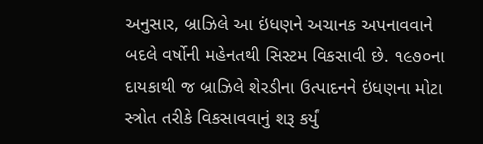અનુસાર, બ્રાઝિલે આ ઇંધણને અચાનક અપનાવવાને બદલે વર્ષોની મહેનતથી સિસ્ટમ વિકસાવી છે. ૧૯૭૦ના દાયકાથી જ બ્રાઝિલે શેરડીના ઉત્પાદનને ઇંધણના મોટા સ્ત્રોત તરીકે વિકસાવવાનું શરૂ કર્યું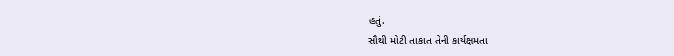હતું.
સૌથી મોટી તાકાત તેની કાર્યક્ષમતા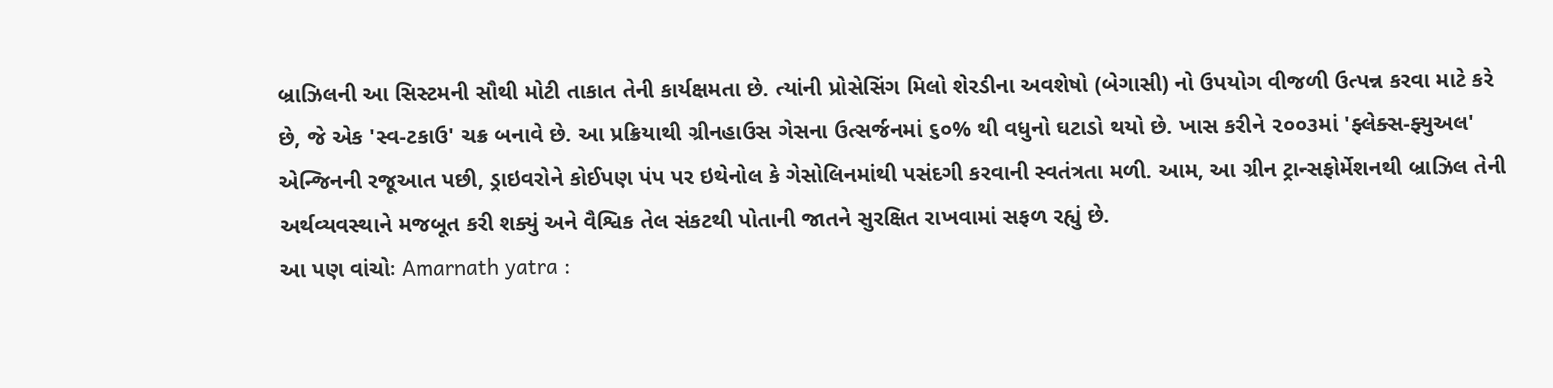બ્રાઝિલની આ સિસ્ટમની સૌથી મોટી તાકાત તેની કાર્યક્ષમતા છે. ત્યાંની પ્રોસેસિંગ મિલો શેરડીના અવશેષો (બેગાસી) નો ઉપયોગ વીજળી ઉત્પન્ન કરવા માટે કરે છે, જે એક 'સ્વ-ટકાઉ' ચક્ર બનાવે છે. આ પ્રક્રિયાથી ગ્રીનહાઉસ ગેસના ઉત્સર્જનમાં ૬૦% થી વધુનો ઘટાડો થયો છે. ખાસ કરીને ૨૦૦૩માં 'ફ્લેક્સ-ફ્યુઅલ' એન્જિનની રજૂઆત પછી, ડ્રાઇવરોને કોઈપણ પંપ પર ઇથેનોલ કે ગેસોલિનમાંથી પસંદગી કરવાની સ્વતંત્રતા મળી. આમ, આ ગ્રીન ટ્રાન્સફોર્મેશનથી બ્રાઝિલ તેની અર્થવ્યવસ્થાને મજબૂત કરી શક્યું અને વૈશ્વિક તેલ સંકટથી પોતાની જાતને સુરક્ષિત રાખવામાં સફળ રહ્યું છે.
આ પણ વાંચોઃ Amarnath yatra :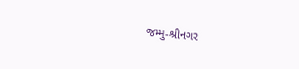જમ્મુ-શ્રીનગર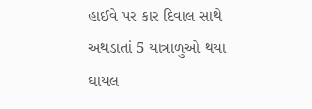હાઈવે પર કાર દિવાલ સાથે અથડાતાં 5 યાત્રાળુઓ થયા ઘાયલ